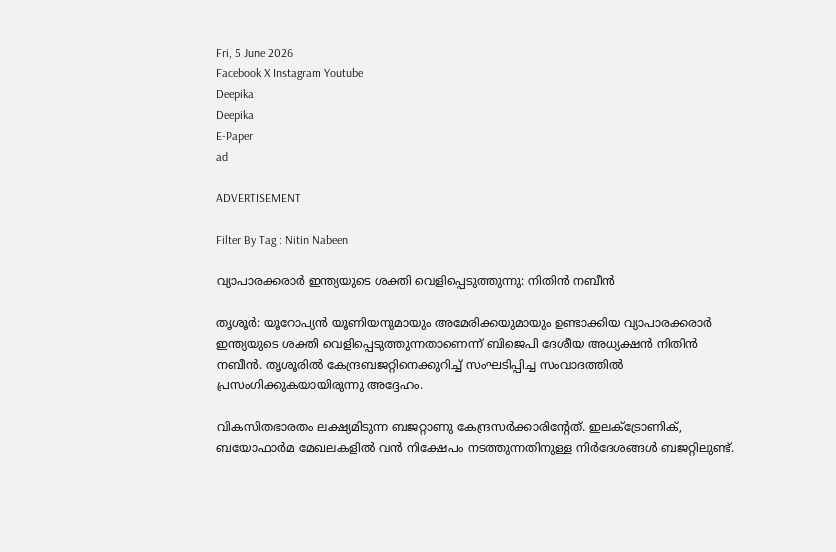Fri, 5 June 2026
Facebook X Instagram Youtube
Deepika
Deepika
E-Paper
ad

ADVERTISEMENT

Filter By Tag : Nitin Nabeen

വ്യാപാരക്കരാർ ഇന്ത്യയുടെ ശക്തി വെളിപ്പെടുത്തുന്നു: നിതിൻ നബീൻ

തൃശൂർ: യൂറോപ്യൻ യൂണിയനുമായും അമേരിക്കയുമായും ഉണ്ടാക്കിയ വ്യാപാരക്കരാർ ഇന്ത്യയുടെ ശക്തി വെളിപ്പെടുത്തുന്നതാണെന്ന് ബിജെപി ദേശീയ അധ്യക്ഷൻ നിതിൻ നബീൻ. തൃശൂരിൽ കേന്ദ്രബജറ്റിനെക്കുറിച്ച് സംഘടിപ്പിച്ച സംവാദത്തിൽ പ്രസംഗിക്കുകയായിരുന്നു അദ്ദേഹം.

വികസിതഭാരതം ലക്ഷ്യമിടുന്ന ബജറ്റാണു കേന്ദ്രസർക്കാരിന്‍റേത്. ഇലക‌്ട്രോണിക്, ബയോഫാർമ മേഖലകളിൽ വൻ നിക്ഷേപം നടത്തുന്നതിനുള്ള നിർദേശങ്ങൾ ബജറ്റിലുണ്ട്.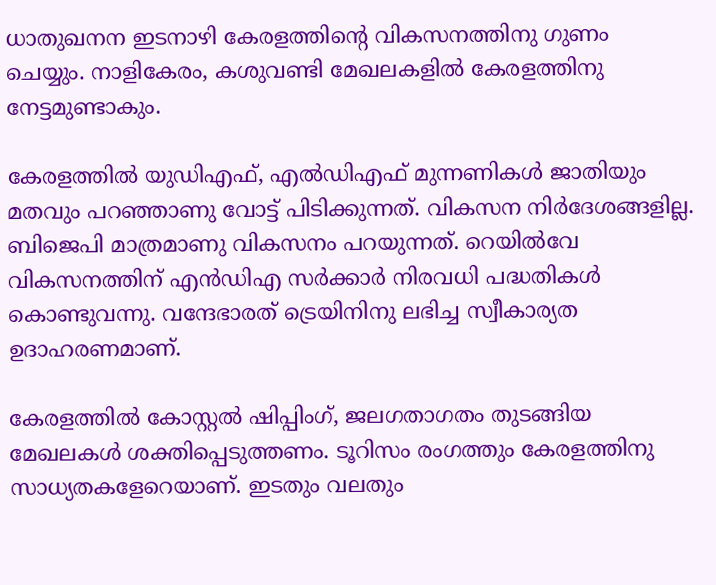ധാതുഖനന ഇടനാഴി കേരളത്തിന്‍റെ വികസനത്തിനു ഗുണം ചെയ്യും. നാളികേരം, കശുവണ്ടി മേഖലകളിൽ കേരളത്തിനു നേട്ടമുണ്ടാകും.

കേരളത്തിൽ യുഡിഎഫ്, എൽഡിഎഫ് മുന്നണികൾ ജാതിയും മതവും പറഞ്ഞാണു വോട്ട് പിടിക്കുന്നത്. വികസന നിർദേശങ്ങളില്ല. ബിജെപി മാത്രമാണു വികസനം പറയുന്നത്. റെയിൽവേ വികസനത്തിന് എൻഡിഎ സർക്കാർ നിരവധി പദ്ധതികൾ കൊണ്ടുവന്നു. വന്ദേഭാരത് ട്രെയിനിനു ലഭിച്ച സ്വീകാര്യത ഉദാഹരണമാണ്.

കേരളത്തിൽ കോസ്റ്റൽ ഷിപ്പിംഗ്, ജലഗതാഗതം തുടങ്ങിയ മേഖലകൾ ശക്തിപ്പെടുത്തണം. ടൂറിസം രംഗത്തും കേരളത്തിനു സാധ്യതകളേറെയാണ്. ഇടതും വലതും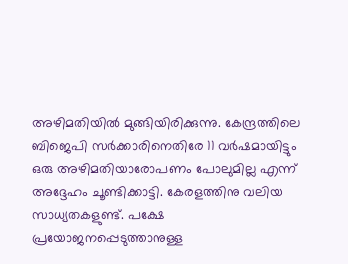അഴിമതിയിൽ മുങ്ങിയിരിക്കുന്നു. കേന്ദ്രത്തിലെ ബിജെപി സർക്കാരിനെതിരേ 11 വർഷമായിട്ടും ഒരു അഴിമതിയാരോപണം പോലുമില്ല എന്ന് അദ്ദേഹം ചൂണ്ടിക്കാട്ടി. കേരളത്തിനു വലിയ സാധ്യതകളുണ്ട്. പക്ഷേ പ്രയോജനപ്പെടുത്താനുള്ള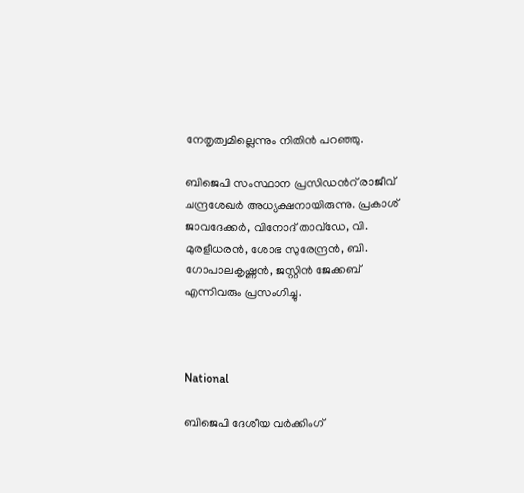നേതൃത്വമില്ലെന്നും നിതിൻ പറഞ്ഞു.

ബിജെപി സംസ്ഥാന പ്രസിഡന്‍റ് രാജീവ് ചന്ദ്രശേഖർ അധ്യക്ഷനായിരുന്നു. പ്രകാശ് ജാവദേക്കർ, വിനോദ് താവ്ഡേ, വി. മുരളീധരൻ, ശോഭ സുരേന്ദ്രൻ, ബി. ഗോപാലകൃഷ്ണൻ, ജസ്റ്റിൻ ജേക്കബ് എന്നിവരും പ്രസംഗിച്ചു.



National

ബിജെപി ദേശീയ വർക്കിംഗ്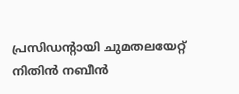പ്രസിഡന്‍റായി ചുമതലയേറ്റ് നിതിൻ നബീന്‍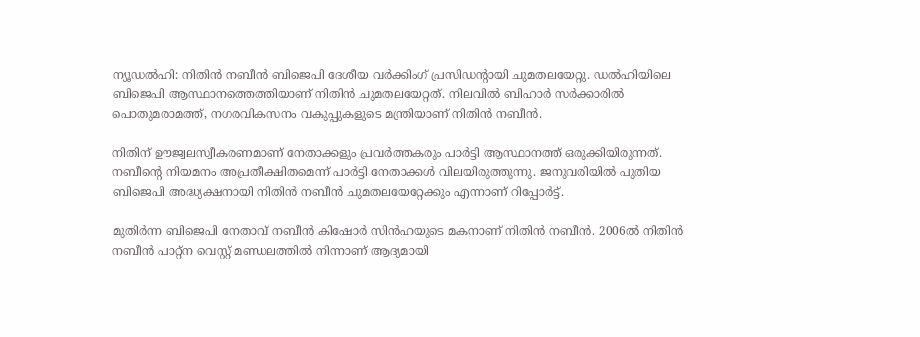ന്യൂഡൽഹി: നിതിൻ നബീന്‍ ബിജെപി ദേശീയ വർക്കിംഗ് പ്രസിഡന്‍റായി ചുമതലയേറ്റു. ഡൽഹിയിലെ ബിജെപി ആസ്ഥാനത്തെത്തിയാണ് നിതിൻ ചുമതലയേറ്റത്. നിലവിൽ ബിഹാർ സർക്കാരിൽ പൊതുമരാമത്ത്, നഗരവികസനം വകുപ്പുകളുടെ മന്ത്രിയാണ് നിതിൻ നബീന്‍.

നിതിന് ഊജ്വലസ്വീകരണമാണ് നേതാക്കളും പ്രവർത്തകരും പാര്‍ട്ടി ആസ്ഥാനത്ത് ഒരുക്കിയിരുന്നത്. നബീന്‍റെ നിയമനം അപ്രതീക്ഷിതമെന്ന് പാർട്ടി നേതാക്കൾ വിലയിരുത്തുന്നു. ജനുവരിയിൽ പുതിയ ബിജെപി അദ്ധ്യക്ഷനായി നിതിൻ നബീൻ ചുമതലയേറ്റേക്കും എന്നാണ് റിപ്പോര്‍ട്ട്.

മുതിർന്ന ബിജെപി നേതാവ് നബീൻ കിഷോർ സിൻഹയുടെ മകനാണ് നിതിൻ നബീൻ. 2006ല്‍ നിതിൻ നബീൻ പാറ്റ്ന വെസ്റ്റ് മണ്ഡലത്തിൽ നിന്നാണ് ആദ്യമായി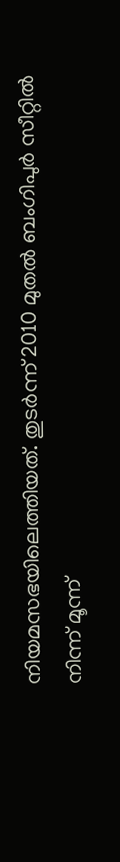നിയമസഭയിലെത്തിയത്. തുടർന്ന് 2010 മുതൽ ബംഗിപുർ സീറ്റിൽ നിന്ന് മൂന്ന്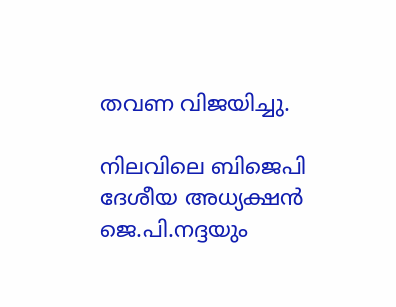തവണ വിജയിച്ചു.

നിലവിലെ ബിജെപി ദേശീയ അധ്യക്ഷൻ ജെ.പി.നദ്ദയും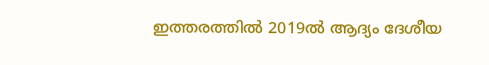ഇത്തരത്തിൽ 2019ൽ ആദ്യം ദേശീയ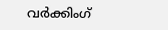വർക്കിംഗ്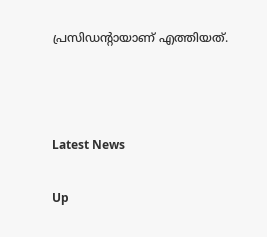പ്രസിഡന്‍റായാണ് എത്തി‍യത്.



Latest News

Up